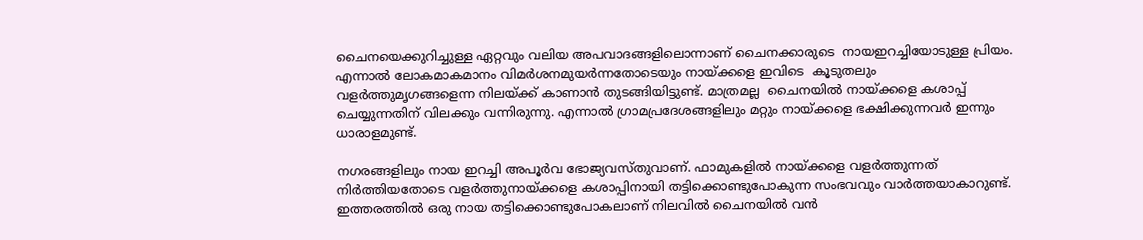ചൈനയെക്കുറിച്ചുള്ള ഏറ്റവും വലിയ അപവാദങ്ങളിലൊന്നാണ് ചൈനക്കാരുടെ  നായഇറച്ചിയോടുള്ള പ്രിയം. എന്നാല്‍ ലോകമാകമാനം വിമര്‍ശനമുയര്‍ന്നതോടെയും നായ്ക്കളെ ഇവിടെ  കൂടുതലും വളര്‍ത്തുമൃഗങ്ങളെന്ന നിലയ്ക്ക് കാണാന്‍ തുടങ്ങിയിട്ടുണ്ട്. മാത്രമല്ല  ചൈനയില്‍ നായ്ക്കളെ കശാപ്പ് ചെയ്യുന്നതിന് വിലക്കും വന്നിരുന്നു. എന്നാല്‍ ഗ്രാമപ്രദേശങ്ങളിലും മറ്റും നായ്ക്കളെ ഭക്ഷിക്കുന്നവര്‍ ഇന്നും ധാരാളമുണ്ട്.

നഗരങ്ങളിലും നായ ഇറച്ചി അപൂര്‍വ ഭോജ്യവസ്തുവാണ്. ഫാമുകളില്‍ നായ്ക്കളെ വളര്‍ത്തുന്നത് നിര്‍ത്തിയതോടെ വളര്‍ത്തുനായ്ക്കളെ കശാപ്പിനായി തട്ടിക്കൊണ്ടുപോകുന്ന സംഭവവും വാര്‍ത്തയാകാറുണ്ട്. ഇത്തരത്തില്‍ ഒരു നായ തട്ടിക്കൊണ്ടുപോകലാണ് നിലവില്‍ ചൈനയില്‍ വന്‍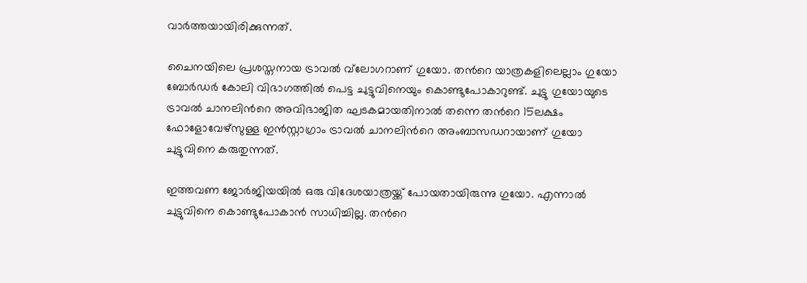വാര്‍ത്തയായിരിക്കുന്നത്.

ചൈനയിലെ പ്രശസ്തനായ ട്രാവല്‍ വ്‍ലോഗറാണ് ഗുയോ. തന്‍റെ യാത്രകളിലെല്ലാം ഗുയോ ബോര്‍ഡര്‍ കോലി വിഭാഗത്തില്‍ പെട്ട ചുട്ടുവിനെയും കൊണ്ടുപോകാറുണ്ട്. ചുട്ടു ഗുയോയുടെ ട്രാവല്‍ ചാനലിന്‍റെ അവിഭാജിത ഘടകമായതിനാല്‍ തന്നെ തന്‍റെ 15ലക്ഷം ഫോളോവേഴ്സുള്ള ഇന്‍സ്റ്റാഗ്രാം ട്രാവല്‍ ചാനലിന്‍റെ അംബാസഡറായാണ് ഗുയോ ചുട്ടുവിനെ കരുതുന്നത്.

ഇത്തവണ ജോര്‍ജിയയില്‍ ഒരു വിദേശയാത്രയ്ക്ക് പോയതായിരുന്നു ഗുയോ. എന്നാല്‍ ചുട്ടുവിനെ കൊണ്ടുപോകാന്‍ സാധിച്ചില്ല. തന്‍റെ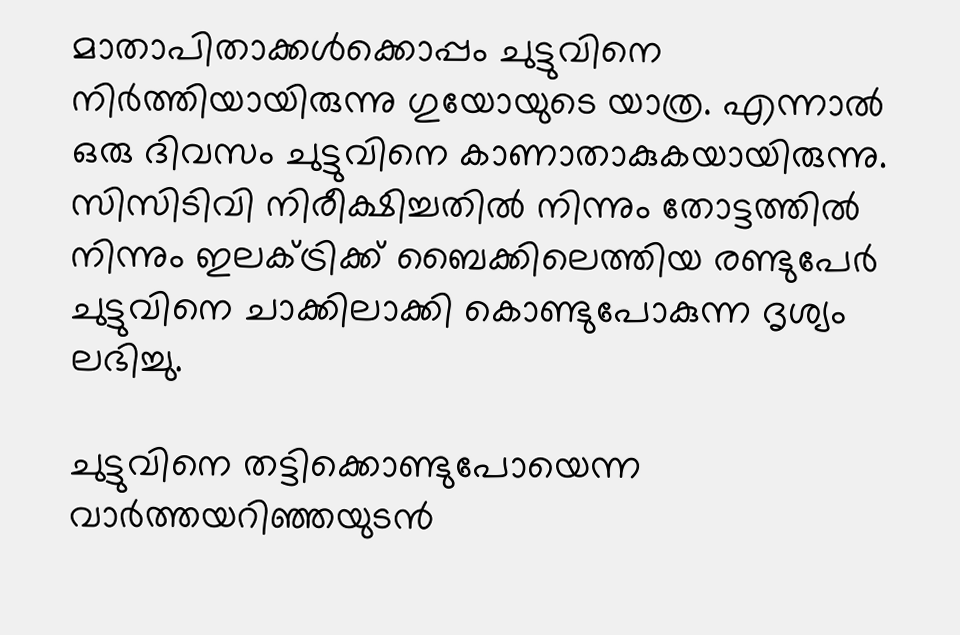മാതാപിതാക്കള്‍ക്കൊപ്പം ചുട്ടുവിനെ നിര്‍ത്തിയായിരുന്നു ഗുയോയുടെ യാത്ര. എന്നാല്‍ ഒരു ദിവസം ചുട്ടുവിനെ കാണാതാകുകയായിരുന്നു. സിസിടിവി നിരീക്ഷിച്ചതില്‍ നിന്നും തോട്ടത്തില്‍ നിന്നും ഇലക്ട്രിക്ക് ബൈക്കിലെത്തിയ രണ്ടുപേര്‍ ചുട്ടുവിനെ ചാക്കിലാക്കി കൊണ്ടുപോകുന്ന ദൃശ്യം ലഭിച്ചു.

ചുട്ടുവിനെ തട്ടിക്കൊണ്ടുപോയെന്ന വാര്‍ത്തയറിഞ്ഞയുടന്‍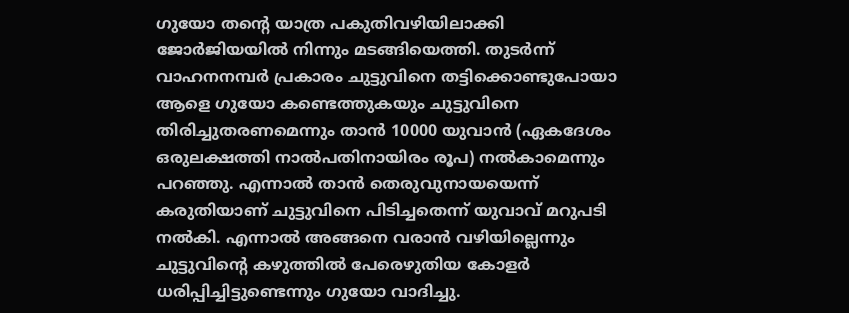ഗുയോ തന്‍റെ യാത്ര പകുതിവഴിയിലാക്കി ജോര്‍ജിയയില്‍ നിന്നും മടങ്ങിയെത്തി. തുടര്‍ന്ന് വാഹനനമ്പര്‍ പ്രകാരം ചുട്ടുവിനെ തട്ടിക്കൊണ്ടുപോയാ ആളെ ഗുയോ കണ്ടെത്തുകയും ചുട്ടുവിനെ തിരിച്ചുതരണമെന്നും താന്‍ 10000 യുവാന്‍ (ഏകദേശം ഒരുലക്ഷത്തി നാല്‍പതിനായിരം രൂപ) നല്‍കാമെന്നും പറഞ്ഞു. എന്നാല്‍ താന്‍ തെരുവുനായയെന്ന് കരുതിയാണ് ചുട്ടുവിനെ പിടിച്ചതെന്ന് യുവാവ് മറുപടി നല്‍കി. എന്നാല്‍ അങ്ങനെ വരാന്‍ വഴിയില്ലെന്നും ചുട്ടുവിന്‍റെ കഴുത്തില്‍ പേരെഴുതിയ കോളര്‍ ധരിപ്പിച്ചിട്ടുണ്ടെന്നും ഗുയോ വാദിച്ചു.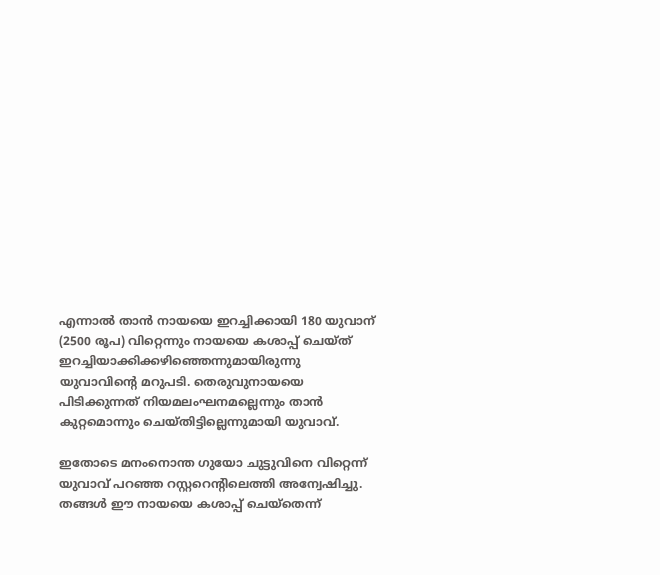എന്നാല്‍ താന്‍ നായയെ ഇറച്ചിക്കായി 180 യുവാന് (2500 രൂപ) വിറ്റെന്നും നായയെ കശാപ്പ് ചെയ്ത് ഇറച്ചിയാക്കിക്കഴിഞ്ഞെന്നുമായിരുന്നു യുവാവിന്‍റെ മറുപടി. തെരുവുനായയെ പിടിക്കുന്നത് നിയമലംഘനമല്ലെന്നും താന്‍ കുറ്റമൊന്നും ചെയ്തിട്ടില്ലെന്നുമായി യുവാവ്.

ഇതോടെ മനംനൊന്ത ഗുയോ ചുട്ടുവിനെ വിറ്റെന്ന് യുവാവ് പറഞ്ഞ റസ്റ്ററെന്‍റിലെത്തി അന്വേഷിച്ചു. തങ്ങള്‍ ഈ നായയെ കശാപ്പ് ചെയ്തെന്ന്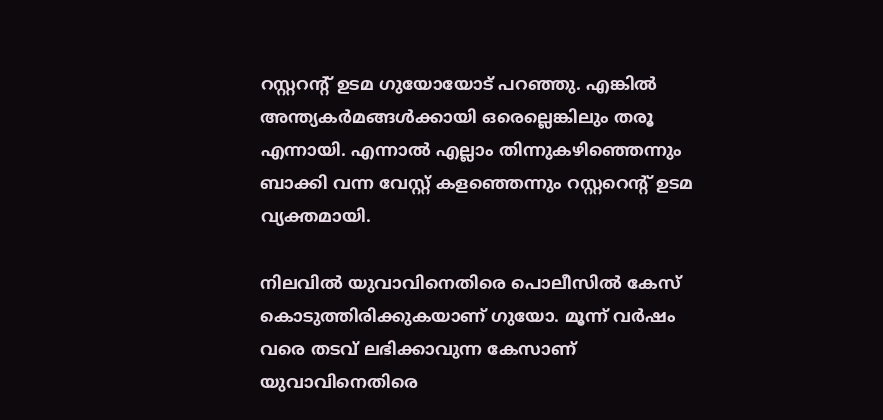റസ്റ്ററന്‍റ് ഉടമ ഗുയോയോട് പറ‍ഞ്ഞു. എങ്കില്‍ അന്ത്യകര്‍മങ്ങള്‍ക്കായി ഒരെല്ലെങ്കിലും തരൂ എന്നായി. എന്നാല്‍ എല്ലാം തിന്നുകഴിഞ്ഞെന്നും ബാക്കി വന്ന വേസ്റ്റ് കളഞ്ഞെന്നും റസ്റ്ററെന്‍റ് ഉടമ വ്യക്തമായി.

നിലവില്‍ യുവാവിനെതിരെ പൊലീസില്‍ കേസ് കൊടുത്തിരിക്കുകയാണ് ഗുയോ. മൂന്ന് വര്‍ഷം വരെ തടവ് ലഭിക്കാവുന്ന കേസാണ് യുവാവിനെതിരെ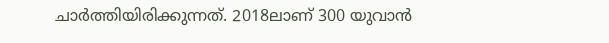ചാര്‍ത്തിയിരിക്കുന്നത്. 2018ലാണ് 300 യുവാന്‍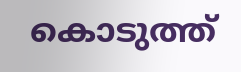കൊടുത്ത്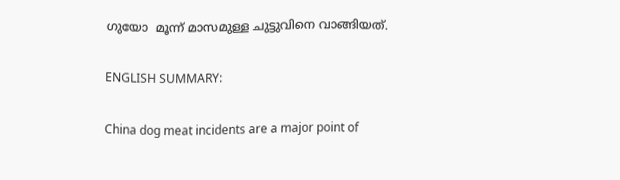ഗുയോ  മൂന്ന് മാസമുള്ള ചുട്ടുവിനെ വാങ്ങിയത്.

ENGLISH SUMMARY:

China dog meat incidents are a major point of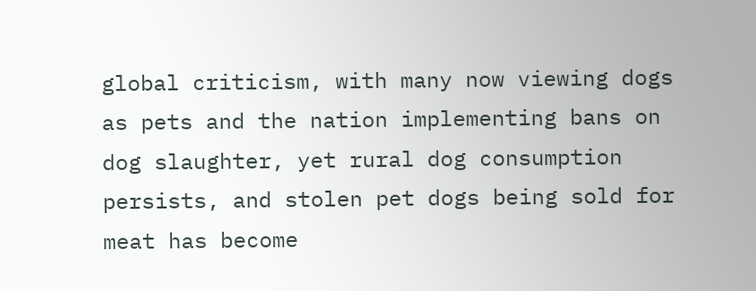global criticism, with many now viewing dogs as pets and the nation implementing bans on dog slaughter, yet rural dog consumption persists, and stolen pet dogs being sold for meat has become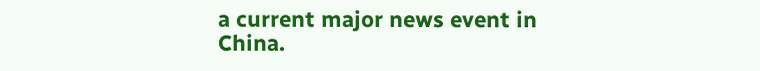a current major news event in China.